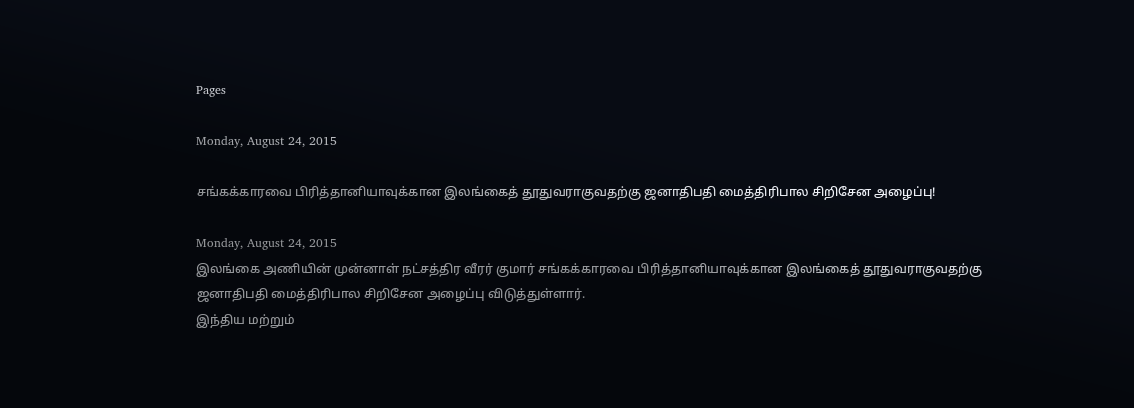Pages

Monday, August 24, 2015

சங்கக்காரவை பிரித்தானியாவுக்கான இலங்கைத் தூதுவராகுவதற்கு ஜனாதிபதி மைத்திரிபால சிறிசேன அழைப்பு!

Monday, August 24, 2015
இலங்கை அணியின் முன்னாள் நட்சத்திர வீரர் குமார் சங்கக்காரவை பிரித்தானியாவுக்கான இலங்கைத் தூதுவராகுவதற்கு ஜனாதிபதி மைத்திரிபால சிறிசேன அழைப்பு விடுத்துள்ளார்.
இந்திய மற்றும்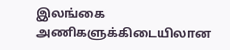இலங்கை அணிகளுக்கிடையிலான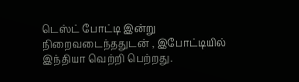டெஸ்ட் போட்டி இன்று நிறைவடைந்ததுடன் , இபோட்டியில் இந்தியா வெற்றி பெற்றது.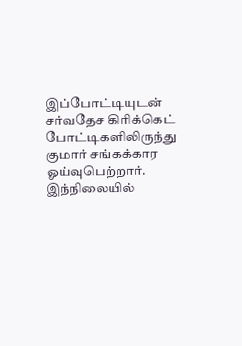இப்போட்டியுடன் சர்வதேச கிரிக்கெட் போட்டிகளிலிருந்து குமார் சங்கக்கார ஓய்வுபெற்றார்.
இந்நிலையில்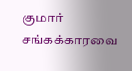குமார் சங்கக்காரவை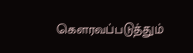கௌரவப்படுத்தும்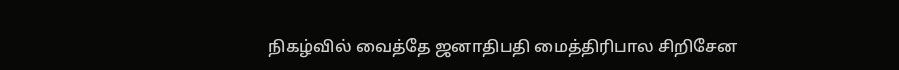நிகழ்வில் வைத்தே ஜனாதிபதி மைத்திரிபால சிறிசேன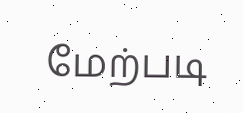மேற்படி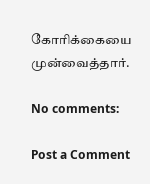கோரிக்கையை முன்வைத்தார்.

No comments:

Post a Comment